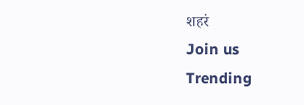शहरं
Join us
Trending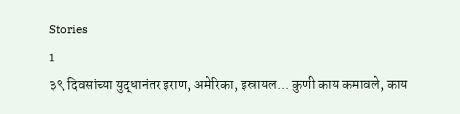Stories
1
३९ दिवसांच्या युद्धानंतर इराण, अमेरिका, इस्रायल... कुणी काय कमावले, काय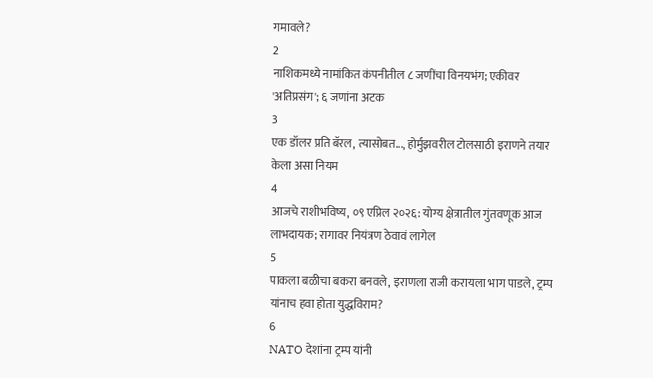गमावले?
2
नाशिकमध्ये नामांकित कंपनीतील ८ जणींचा विनयभंग; एकीवर 'अतिप्रसंग'; ६ जणांना अटक
3
एक डॉलर प्रति बॅरल, त्यासोबत..., होर्मुझवरील टोलसाठी इराणने तयार केला असा नियम
4
आजचे राशीभविष्य, ०९ एप्रिल २०२६: योग्य क्षेत्रातील गुंतवणूक आज लाभदायक; रागावर नियंत्रण ठेवावं लागेल
5
पाकला बळीचा बकरा बनवले, इराणला राजी करायला भाग पाडले, ट्रम्प यांनाच हवा होता युद्धविराम?
6
NATO देशांना ट्रम्प यांनी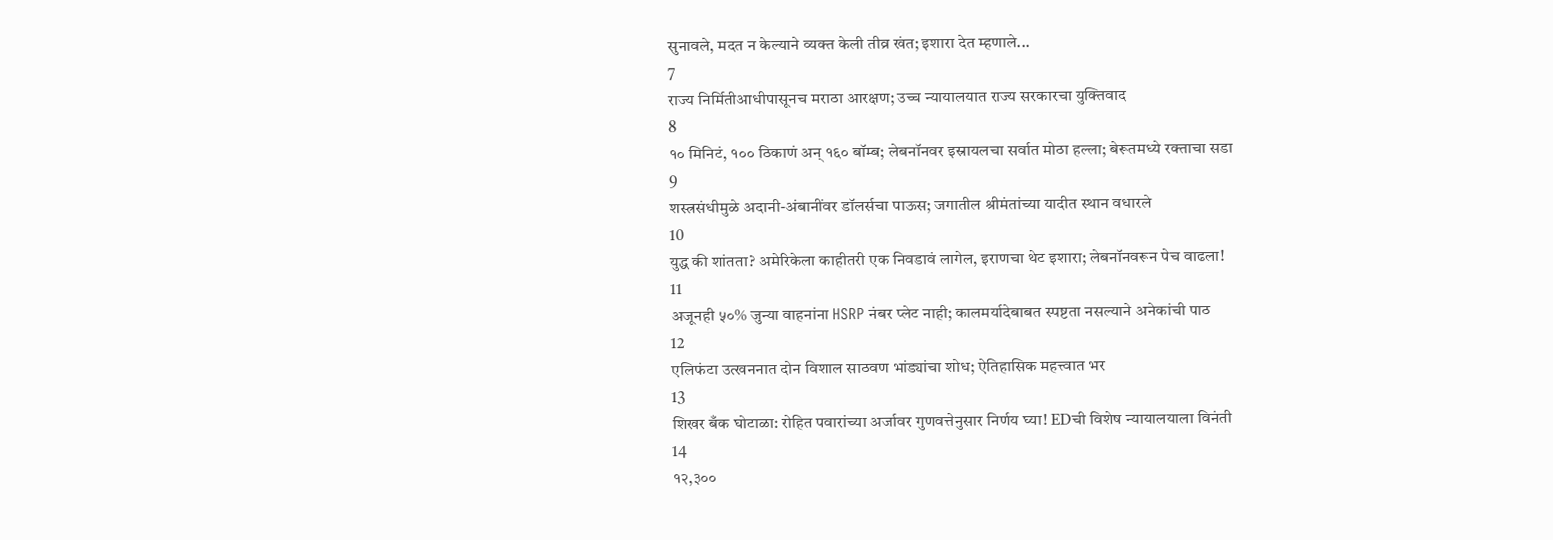सुनावले, मदत न केल्याने व्यक्त केली तीव्र खंत; इशारा देत म्हणाले...
7
राज्य निर्मितीआधीपासूनच मराठा आरक्षण; उच्च न्यायालयात राज्य सरकारचा युक्तिवाद
8
१० मिनिटं, १०० ठिकाणं अन् १६० बॉम्ब; लेबनॉनवर इस्रायलचा सर्वात मोठा हल्ला; बेरूतमध्ये रक्ताचा सडा
9
शस्त्रसंधीमुळे अदानी-अंबानींवर डॉलर्सचा पाऊस; जगातील श्रीमंतांच्या यादीत स्थान वधारले
10
युद्ध की शांतता? अमेरिकेला काहीतरी एक निवडावं लागेल, इराणचा थेट इशारा; लेबनॉनवरून पेच वाढला!
11
अजूनही ५०% जुन्या वाहनांना HSRP नंबर प्लेट नाही; कालमर्यादेबाबत स्पष्टता नसल्याने अनेकांची पाठ
12
एलिफंटा उत्खननात दोन विशाल साठवण भांड्यांचा शोध; ऐतिहासिक महत्त्वात भर
13
शिखर बँक घोटाळा: रोहित पवारांच्या अर्जावर गुणवत्तेनुसार निर्णय घ्या! EDची विशेष न्यायालयाला विनंती
14
१२,३००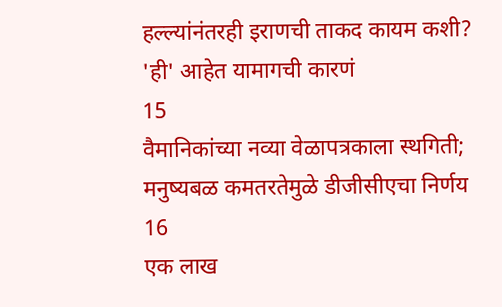हल्ल्यांनंतरही इराणची ताकद कायम कशी? 'ही' आहेत यामागची कारणं
15
वैमानिकांच्या नव्या वेळापत्रकाला स्थगिती; मनुष्यबळ कमतरतेमुळे डीजीसीएचा निर्णय
16
एक लाख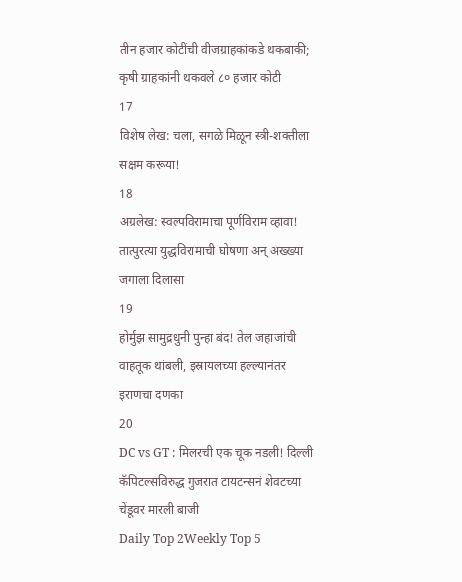तीन हजार कोटींची वीजग्राहकांकडे थकबाकी; कृषी ग्राहकांनी थकवले ८० हजार कोटी
17
विशेष लेख: चला, सगळे मिळून स्त्री-शक्तीला सक्षम करूया!
18
अग्रलेख: स्वल्पविरामाचा पूर्णविराम व्हावा! तात्पुरत्या युद्धविरामाची घोषणा अन् अख्ख्या जगाला दिलासा
19
होर्मुझ सामुद्रधुनी पुन्हा बंद! तेल जहाजांची वाहतूक थांबली, इस्रायलच्या हल्ल्यानंतर इराणचा दणका
20
DC vs GT : मिलरची एक चूक नडली! दिल्ली कॅपिटल्सविरुद्ध गुजरात टायटन्सनं शेवटच्या चेंडूवर मारली बाजी
Daily Top 2Weekly Top 5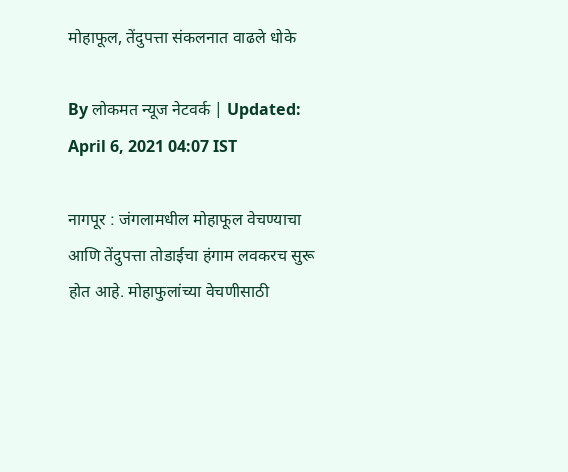मोहाफूल, तेंदुपत्ता संकलनात वाढले धोके

By लोकमत न्यूज नेटवर्क | Updated: April 6, 2021 04:07 IST

नागपूर : जंगलामधील मोहाफूल वेचण्याचा आणि तेंदुपत्ता तोडाईचा हंगाम लवकरच सुरू होत आहे. मोहाफुलांच्या वेचणीसाठी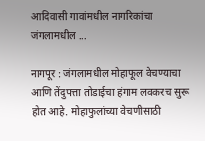आदिवासी गावांमधील नागरिकांचा जंगलामधील ...

नागपूर : जंगलामधील मोहाफूल वेचण्याचा आणि तेंदुपत्ता तोडाईचा हंगाम लवकरच सुरू होत आहे. मोहाफुलांच्या वेचणीसाठी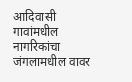आदिवासी गावांमधील नागरिकांचा जंगलामधील वावर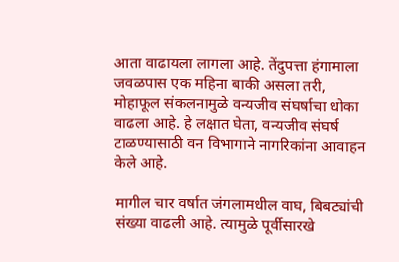आता वाढायला लागला आहे. तेंदुपत्ता हंगामाला जवळपास एक महिना बाकी असला तरी, मोहाफूल संकलनामुळे वन्यजीव संघर्षाचा धोका वाढला आहे. हे लक्षात घेता, वन्यजीव संघर्ष टाळण्यासाठी वन विभागाने नागरिकांना आवाहन केले आहे.

मागील चार वर्षात जंगलामधील वाघ, बिबट्यांची संख्या वाढली आहे. त्यामुळे पूर्वीसारखे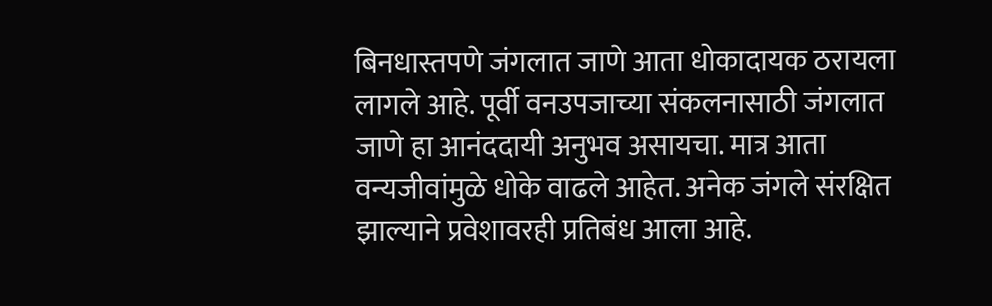बिनधास्तपणे जंगलात जाणे आता धोकादायक ठरायला लागले आहे. पूर्वी वनउपजाच्या संकलनासाठी जंगलात जाणे हा आनंददायी अनुभव असायचा. मात्र आता वन्यजीवांमुळे धोके वाढले आहेत. अनेक जंगले संरक्षित झाल्याने प्रवेशावरही प्रतिबंध आला आहे.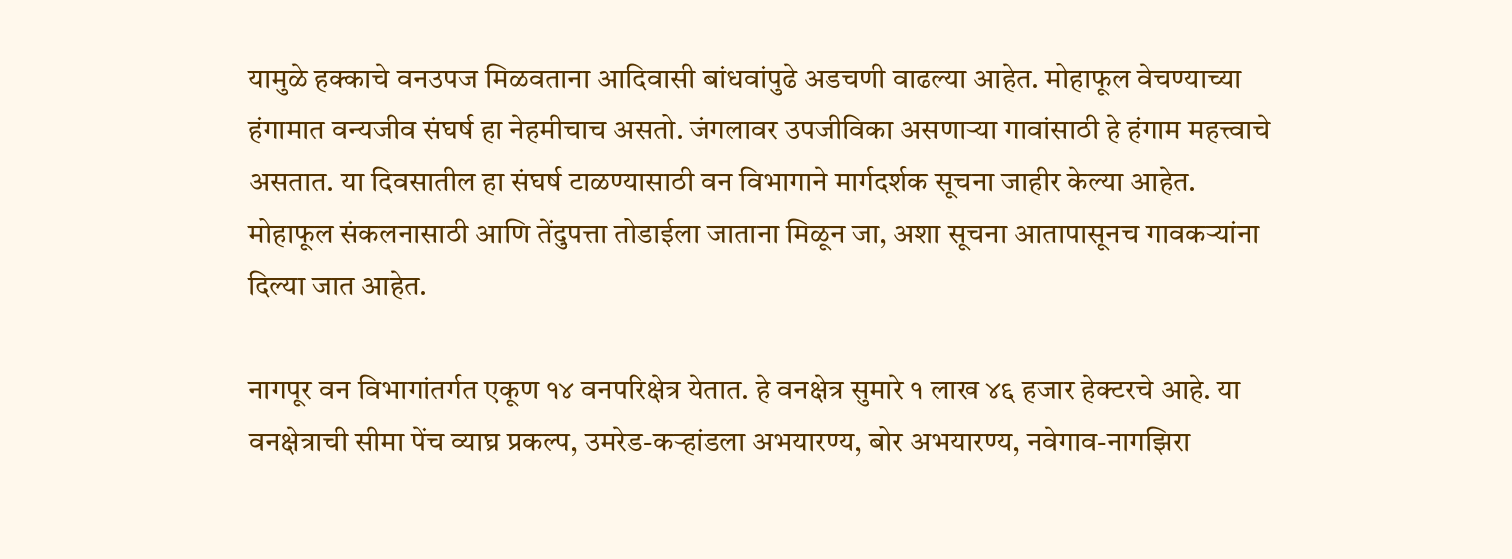यामुळे हक्काचे वनउपज मिळवताना आदिवासी बांधवांपुढे अडचणी वाढल्या आहेत. मोहाफूल वेचण्याच्या हंगामात वन्यजीव संघर्ष हा नेहमीचाच असतो. जंगलावर उपजीविका असणाऱ्या गावांसाठी हे हंगाम महत्त्वाचे असतात. या दिवसातील हा संघर्ष टाळण्यासाठी वन विभागाने मार्गदर्शक सूचना जाहीर केल्या आहेत. मोहाफूल संकलनासाठी आणि तेंदुपत्ता तोडाईला जाताना मिळून जा, अशा सूचना आतापासूनच गावकऱ्यांना दिल्या जात आहेत.

नागपूर वन विभागांतर्गत एकूण १४ वनपरिक्षेत्र येतात. हे वनक्षेत्र सुमारे १ लाख ४६ हजार हेक्टरचे आहे. या वनक्षेत्राची सीमा पेंच व्याघ्र प्रकल्प, उमरेड-कऱ्हांडला अभयारण्य, बोर अभयारण्य, नवेगाव-नागझिरा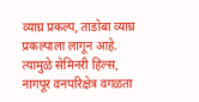व्याघ्र प्रकल्प, ताडोबा व्याघ्र प्रकल्पाला लागून आहे. त्यामुळे सेमिनरी हिल्स, नागपूर वनपरिक्षेत्र वगळता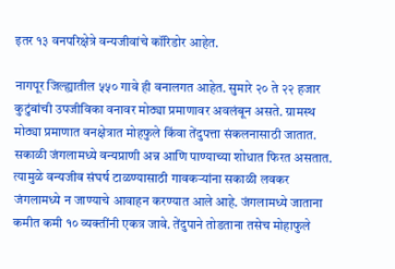इतर १३ वनपरिक्षेत्रे वन्यजीवांचे कॉरिडोर आहेत.

नागपूर जिल्ह्यातील ५५० गावे ही वनालगत आहेत. सुमारे २० ते २२ हजार कुटुंबांची उपजीविका वनावर मोठ्या प्रमाणावर अवलंबून असते. ग्रामस्थ मोठ्या प्रमाणात वनक्षेत्रात मोहफुले किंवा तेंदुपत्ता संकलनासाठी जातात. सकाळी जंगलामध्ये वन्यप्राणी अन्न आणि पाण्याच्या शोधात फिरत असतात. त्यामुळे वन्यजीव संघर्ष टाळण्यासाठी गावकऱ्यांना सकाळी लवकर जंगलामध्ये न जाण्याचे आवाहन करण्यात आले आहे. जंगलामध्ये जाताना कमीत कमी १० व्यक्तींनी एकत्र जावे. तेंदुपाने तोडताना तसेच मोहाफुले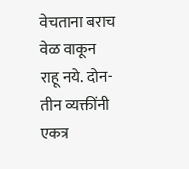वेचताना बराच वेळ वाकून राहू नये. दोन-तीन व्यक्तींनी एकत्र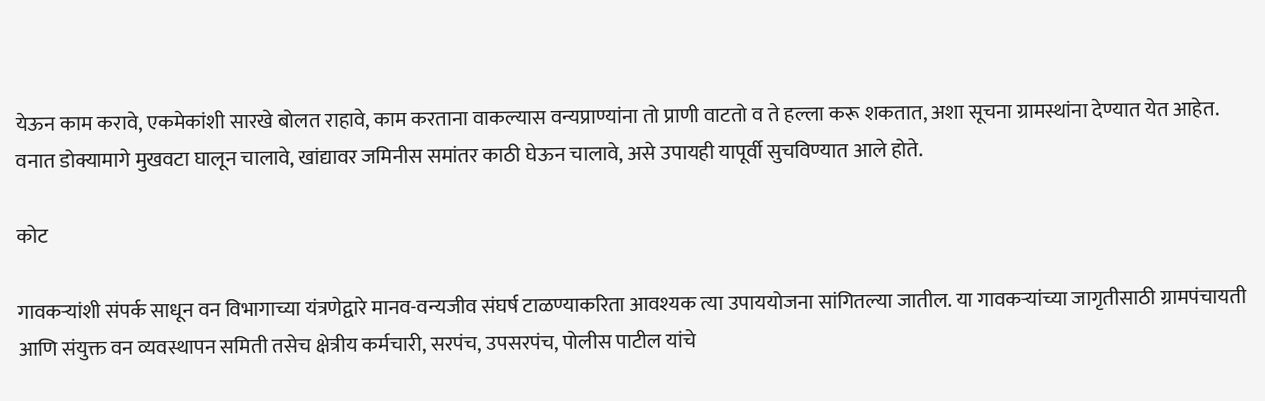येऊन काम करावे, एकमेकांशी सारखे बोलत राहावे, काम करताना वाकल्यास वन्यप्राण्यांना तो प्राणी वाटतो व ते हल्ला करू शकतात, अशा सूचना ग्रामस्थांना देण्यात येत आहेत. वनात डोक्यामागे मुखवटा घालून चालावे, खांद्यावर जमिनीस समांतर काठी घेऊन चालावे, असे उपायही यापूर्वी सुचविण्यात आले होते.

कोट

गावकऱ्यांशी संपर्क साधून वन विभागाच्या यंत्रणेद्वारे मानव-वन्यजीव संघर्ष टाळण्याकरिता आवश्यक त्या उपाययोजना सांगितल्या जातील. या गावकऱ्यांच्या जागृतीसाठी ग्रामपंचायती आणि संयुक्त वन व्यवस्थापन समिती तसेच क्षेत्रीय कर्मचारी, सरपंच, उपसरपंच, पोलीस पाटील यांचे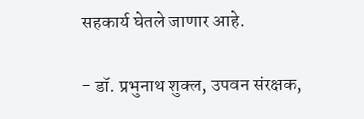सहकार्य घेतले जाणार आहे.

- डॉ. प्रभुनाथ शुक्ल, उपवन संरक्षक,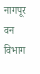नागपूर वन विभाग